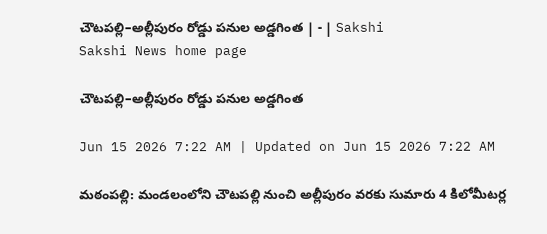చౌటపల్లి–అల్లీపురం రోడ్డు పనుల అడ్డగింత | - | Sakshi
Sakshi News home page

చౌటపల్లి–అల్లీపురం రోడ్డు పనుల అడ్డగింత

Jun 15 2026 7:22 AM | Updated on Jun 15 2026 7:22 AM

మఠంపల్లి: మండలంలోని చౌటపల్లి నుంచి అల్లీపురం వరకు సుమారు 4 కిలోమీటర్ల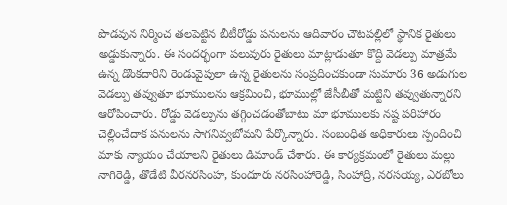పొడవున నిర్మించ తలపెట్టిన బీటీరోడ్డు పనులను ఆదివారం చౌటపల్లిలో స్థానిక రైతులు అడ్డుకున్నారు. ఈ సందర్భంగా పలువురు రైతులు మాట్లాడుతూ కొద్ది వెడల్పు మాత్రమే ఉన్న డొంకదారిని రెండువైపులా ఉన్న రైతులను సంప్రదించకుండా సుమారు 36 అడుగుల వెడల్పు తవ్వుతూ భూములను ఆక్రమించి, భూముల్లో జేసీబీతో మట్టిని తవ్వుతున్నారని ఆరోపించారు. రోడ్డు వెడల్పును తగ్గించడంతోబాటు మా భూములకు నష్ట పరిహారం చెల్లించేదాక పనులను సాగనివ్వబోమని పేర్కొన్నారు. సంబంధిత అధికారులు స్పందించి మాకు న్యాయం చేయాలని రైతులు డిమాండ్‌ చేశారు. ఈ కార్యక్రమంలో రైతులు మల్లు నాగిరెడ్డి, తొడేటి వీరనరసింహ, కుందూరు నరసింహారెడ్డి, సింహాద్రి, నరసయ్య, ఎరబోలు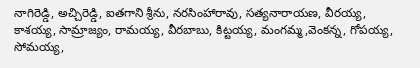నాగిరెడ్డి, అచ్చిరెడ్డి, ఐతగాని శ్రీను, నరసింహారావు, సత్యనారాయణ, వీరయ్య, కాశయ్య, సామ్రాజ్యం, రామయ్య, వీరబాబు, కిట్టయ్య, మంగమ్మ,వెంకన్న, గోపయ్య, సోమయ్య,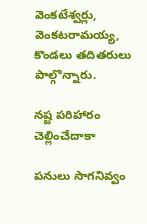వెంకటేశ్వర్లు, వెంకటరామయ్య, కొండలు తదితరులు పాల్గొన్నారు.

నష్ట పరిహారం చెల్లించేదాకా

పనులు సాగనివ్వం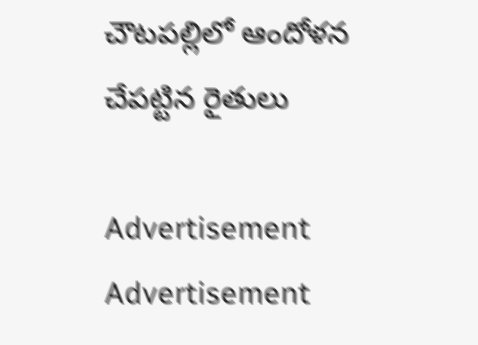చౌటపల్లిలో ఆందోళన చేపట్టిన రైతులు

Advertisement
Advertisement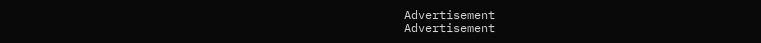Advertisement
Advertisement